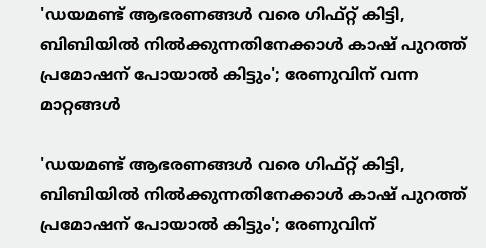'ഡയമണ്ട് ആഭരണങ്ങൾ വരെ ഗിഫ്റ്റ് കിട്ടി, ബിബിയിൽ നിൽക്കുന്നതിനേക്കാൾ കാഷ് പുറത്ത് പ്രമോഷന് പോയാൽ കിട്ടും'; രേണുവിന്‌ വന്ന മാറ്റങ്ങൾ

'ഡയമണ്ട് ആഭരണങ്ങൾ വരെ ഗിഫ്റ്റ് കിട്ടി, ബിബിയിൽ നിൽക്കുന്നതിനേക്കാൾ കാഷ് പുറത്ത് പ്രമോഷന് പോയാൽ കിട്ടും'; രേണുവിന്‌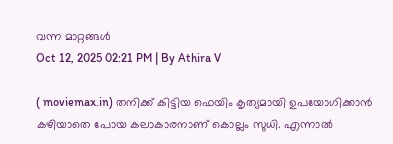വന്ന മാറ്റങ്ങൾ
Oct 12, 2025 02:21 PM | By Athira V

( moviemax.in) തനിക്ക് കിട്ടിയ ഫെയിം കൃത്യമായി ഉപയോഗിക്കാൻ കഴിയാതെ പോയ കലാകാരനാണ് കൊല്ലം സുധി. എന്നാൽ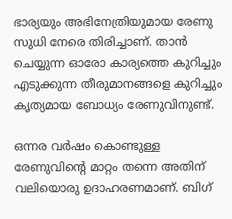ഭാര്യയും അഭിനേത്രിയുമായ രേണു സുധി നേരെ തിരിച്ചാണ്. താൻ ചെയ്യുന്ന ഓരോ കാര്യത്തെ കുറിച്ചും എടുക്കുന്ന തീരുമാനങ്ങളെ കുറിച്ചും കൃത്യമായ ബോധ്യം രേണുവിനുണ്ട്.

ഒന്നര വർഷം കൊണ്ടുള്ള രേണുവിന്റെ മാറ്റം തന്നെ അതിന് വലിയൊരു ഉദാഹരണമാണ്. ബിഗ്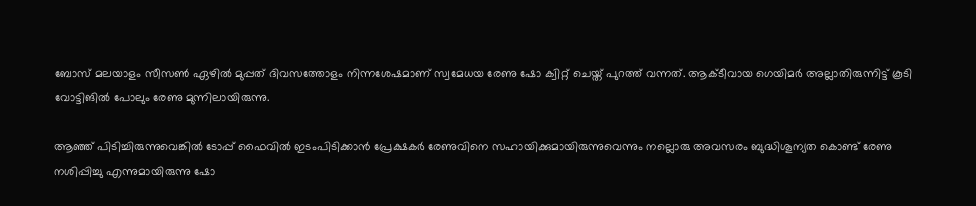ബോസ് മലയാളം സീസൺ ഏഴിൽ മുപ്പത് ദിവസത്തോളം നിന്നശേഷമാണ് സ്വമേധയ രേണു ഷോ ക്വിറ്റ് ചെയ്ത് പുറത്ത് വന്നത്. ആക്ടീവായ ഗെയിമർ അല്ലാതിരുന്നിട്ട് കൂടി വോട്ടിങിൽ പോലും രേണു മുന്നിലായിരുന്നു.

ആഞ്ഞ് പിടിച്ചിരുന്നുവെങ്കിൽ ടോപ്പ് ഫൈവിൽ ഇടംപിടിക്കാൻ പ്രേക്ഷകർ രേണുവിനെ സഹായിക്കുമായിരുന്നുവെന്നും നല്ലൊരു അവസരം ബുദ്ധിശൂന്യത കൊണ്ട് രേണു നശിപ്പിച്ചു എന്നുമായിരുന്നു ഷോ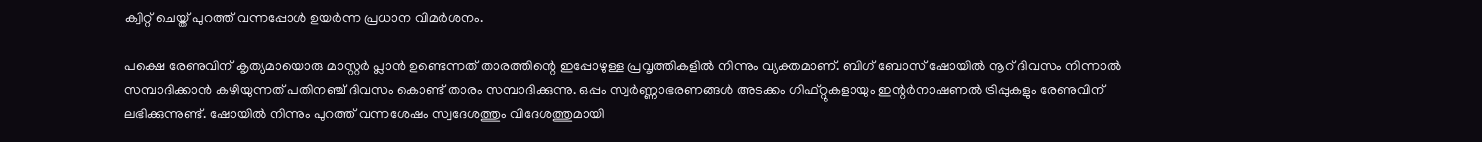ക്വിറ്റ് ചെയ്ത് പുറത്ത് വന്നപ്പോൾ ഉയർന്ന പ്രധാന വിമർശനം.

പക്ഷെ രേണുവിന് കൃത്യമായൊരു മാസ്റ്റർ പ്ലാൻ ഉണ്ടെന്നത് താരത്തിന്റെ ഇപ്പോഴുള്ള പ്രവൃത്തികളിൽ നിന്നും വ്യക്തമാണ്. ബിഗ് ബോസ് ഷോയിൽ നൂറ് ദിവസം നിന്നാൽ സമ്പാദിക്കാൻ കഴിയുന്നത് പതിനഞ്ച് ദിവസം കൊണ്ട് താരം സമ്പാദിക്കുന്നു. ഒപ്പം സ്വർണ്ണാഭരണങ്ങൾ അടക്കം ഗിഫ്റ്റുകളായും ഇന്റർനാഷണൽ ട്രിപ്പുകളും രേണുവിന് ലഭിക്കുന്നുണ്ട്. ഷോയിൽ നിന്നും പുറത്ത് വന്നശേഷം സ്വദേശത്തും വിദേശത്തുമായി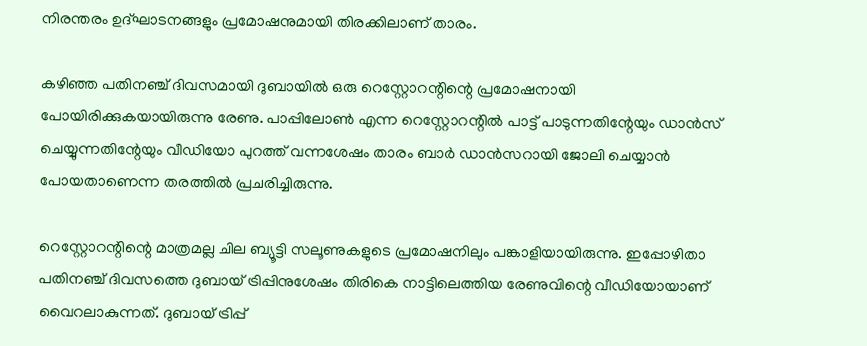നിരന്തരം ഉദ്ഘാടനങ്ങളും പ്രമോഷനുമായി തിരക്കിലാണ് താരം.

കഴിഞ്ഞ പതിനഞ്ച് ദിവസമായി ദുബായിൽ ഒരു റെസ്റ്റോ‌റന്റിന്റെ പ്രമോഷനായി പോയിരിക്കുകയായിരുന്നു രേണു. പാപ്പിലോൺ എന്ന റെസ്റ്റോറന്റിൽ പാട്ട് പാടുന്നതിന്റേയും ഡാൻസ് ചെയ്യുന്നതിന്റേയും വീഡിയോ പുറത്ത് വന്നശേഷം താരം ബാർ ഡാൻസറായി ജോലി ചെയ്യാൻ പോയതാണെന്ന തരത്തിൽ പ്രചരിച്ചിരുന്നു.

റെസ്റ്റോറന്റിന്റെ മാത്രമല്ല ചില ബ്യൂട്ടി സലൂണുകളുടെ പ്രമോഷനിലും പങ്കാളിയായിരുന്നു. ഇപ്പോഴിതാ പതിനഞ്ച് ദിവസത്തെ ദുബായ് ട്രിപ്പിനുശേഷം തിരികെ നാട്ടിലെത്തിയ രേണുവിന്റെ വീഡിയോയാണ് വൈറലാകുന്നത്. ദുബായ് ട്രിപ്പ്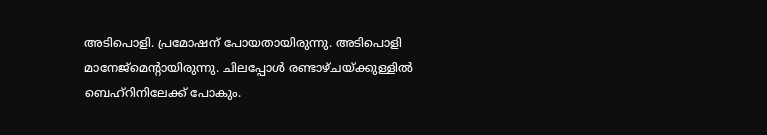അടിപൊളി. പ്രമോഷന് പോയതായിരുന്നു. അടിപൊളി മാനേജ്മെന്റായിരുന്നു. ചിലപ്പോൾ രണ്ടാഴ്ചയ്ക്കുള്ളിൽ ബെഹ്റിനിലേക്ക് പോകും.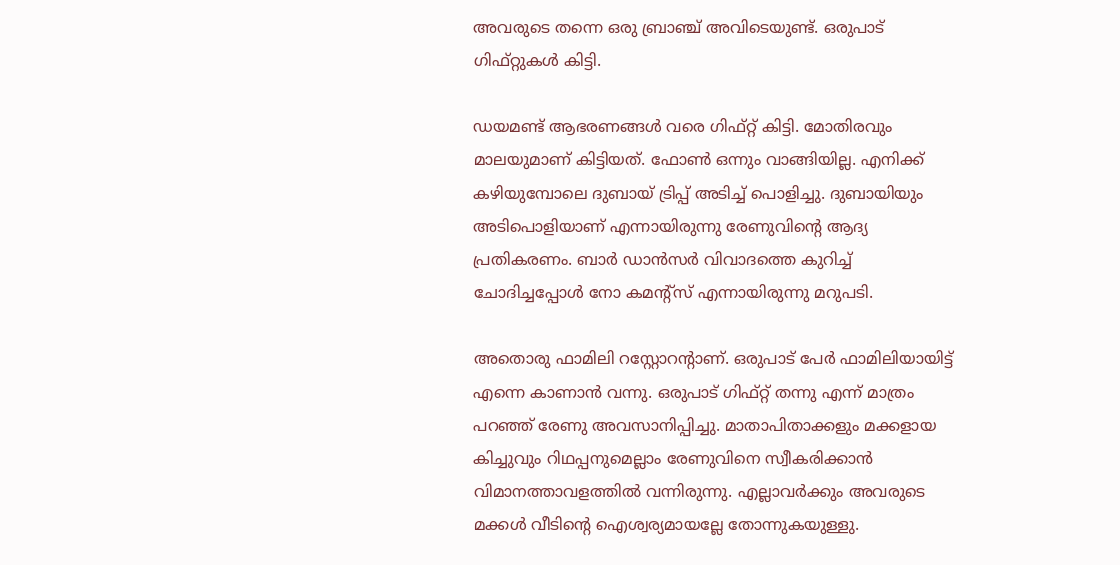അവരുടെ തന്നെ ഒരു ബ്രാഞ്ച് അവിടെയുണ്ട്. ഒരുപാട് ഗിഫ്റ്റുകൾ കിട്ടി.

ഡയമണ്ട് ആഭരണങ്ങൾ വരെ ഗിഫ്റ്റ് കിട്ടി. മോതിരവും മാലയുമാണ് കിട്ടിയത്. ഫോൺ ഒന്നും വാങ്ങിയില്ല. എനിക്ക് കഴിയുമ്പോലെ ദുബായ് ട്രിപ്പ് അടിച്ച് പൊളിച്ചു. ദുബായിയും അടിപൊളിയാണ് എന്നായിരുന്നു രേണുവിന്റെ ആദ്യ പ്രതികരണം. ബാർ ഡാൻസർ വിവാദത്തെ കുറിച്ച് ചോദിച്ചപ്പോൾ നോ കമന്റ്സ് എന്നായിരുന്നു മറുപടി.

അതൊരു ഫാമിലി റസ്റ്റോറന്റാണ്. ഒരുപാട് പേർ ഫാമിലിയായിട്ട് എന്നെ കാണാൻ വന്നു. ഒരുപാട് ഗിഫ്റ്റ് തന്നു എന്ന് മാത്രം പറഞ്ഞ് രേണു അവസാനിപ്പിച്ചു. മാതാപിതാക്കളും മക്കളായ കിച്ചുവും റിഥപ്പനുമെല്ലാം രേണുവിനെ സ്വീകരിക്കാൻ വിമാനത്താവളത്തിൽ വന്നിരുന്നു. എല്ലാവർക്കും അവരുടെ മക്കൾ വീടിന്റെ ഐശ്വര്യമായല്ലേ തോന്നുകയുള്ളു.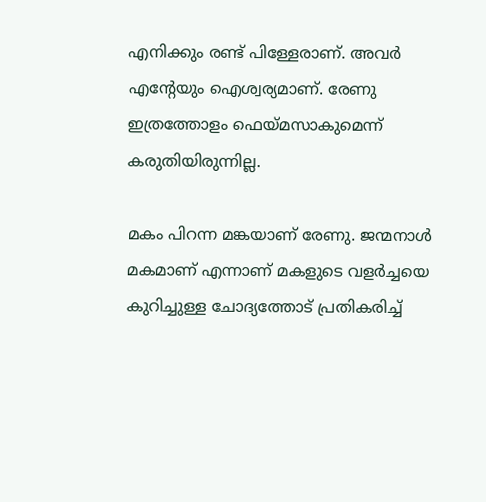എനിക്കും രണ്ട് പിള്ളേരാണ്. അവർ എന്റേയും ഐശ്വര്യമാണ്. രേണു ഇത്രത്തോളം ഫെയ്മസാകുമെന്ന് കരുതിയിരുന്നില്ല.

മകം പിറന്ന മങ്കയാണ് രേണു. ജന്മനാൾ മകമാണ് എന്നാണ് മകളുടെ വളർച്ചയെ കുറിച്ചുള്ള ചോദ്യത്തോട് പ്രതികരിച്ച്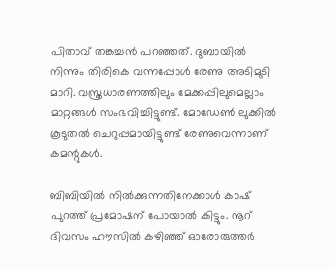പിതാവ് തങ്കച്ചൻ പറഞ്ഞത്. ദുബായിൽ നിന്നും തിരികെ വന്നപ്പോൾ രേണു അടിമുടി മാറി. വസ്ത്രധാരണത്തിലും മേക്കപ്പിലുമെല്ലാം മാറ്റങ്ങൾ സംഭവിച്ചിട്ടുണ്ട്. മോഡേൺ ലുക്കിൽ കൂടുതൽ ചെറുപ്പമായിട്ടുണ്ട് രേണുവെന്നാണ് കമന്റുകൾ.

ബിബിയിൽ നിൽക്കുന്നതിനേക്കാൾ കാഷ് പുറത്ത് പ്രമോഷന് പോയാൽ കിട്ടും. നൂറ് ദിവസം ഹൗസിൽ കഴിഞ്ഞ് ഓരോരുത്തർ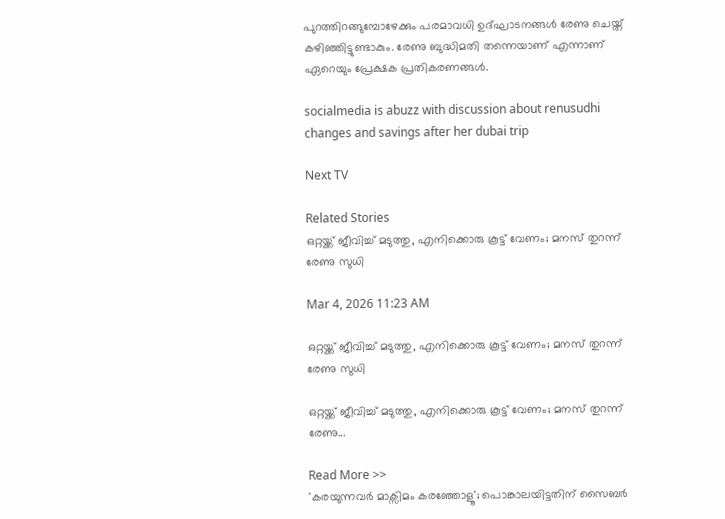പുറത്തിറങ്ങുമ്പോഴേക്കും പരമാവധി ഉദ്ഘാടനങ്ങൾ രേണു ചെയ്ത് കഴിഞ്ഞിട്ടുണ്ടാകും. രേണു ബുദ്ധിമതി തന്നെയാണ് എന്നാണ് ഏറെയും പ്രേക്ഷക പ്രതികരണങ്ങൾ.

socialmedia is abuzz with discussion about renusudhi changes and savings after her dubai trip

Next TV

Related Stories
ഒറ്റയ്ക്ക് ജീവിച്ച് മടുത്തു, എനിക്കൊരു കൂട്ട് വേണം; മനസ് തുറന്ന് രേണു സുധി

Mar 4, 2026 11:23 AM

ഒറ്റയ്ക്ക് ജീവിച്ച് മടുത്തു, എനിക്കൊരു കൂട്ട് വേണം; മനസ് തുറന്ന് രേണു സുധി

ഒറ്റയ്ക്ക് ജീവിച്ച് മടുത്തു, എനിക്കൊരു കൂട്ട് വേണം; മനസ് തുറന്ന് രേണു...

Read More >>
'കരയുന്നവർ മാക്സിമം കരഞ്ഞോളൂ'; പൊങ്കാലയിട്ടതിന് സൈബർ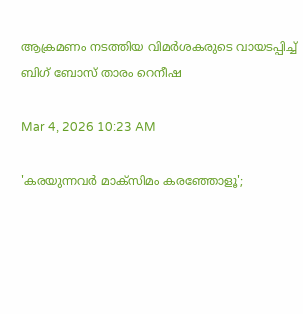ആക്രമണം നടത്തിയ വിമർശകരുടെ വായടപ്പിച്ച് ബിഗ് ബോസ് താരം റെനീഷ

Mar 4, 2026 10:23 AM

'കരയുന്നവർ മാക്സിമം കരഞ്ഞോളൂ';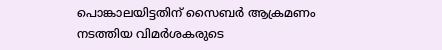പൊങ്കാലയിട്ടതിന് സൈബർ ആക്രമണം നടത്തിയ വിമർശകരുടെ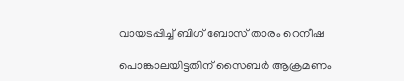വായടപ്പിച്ച് ബിഗ് ബോസ് താരം റെനീഷ

പൊങ്കാലയിട്ടതിന് സൈബർ ആക്രമണം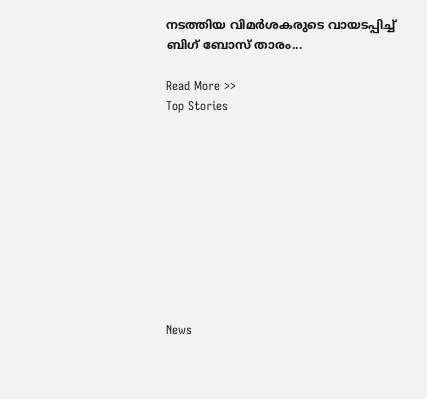നടത്തിയ വിമർശകരുടെ വായടപ്പിച്ച് ബിഗ് ബോസ് താരം...

Read More >>
Top Stories










News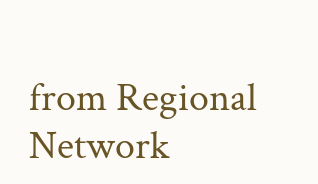from Regional Network